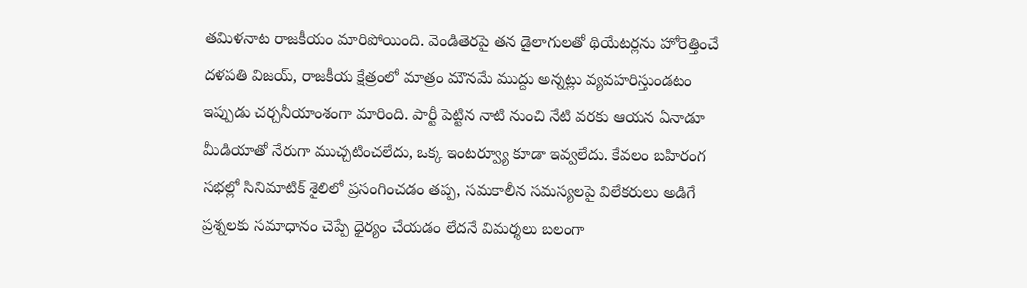తమిళనాట రాజకీయం మారిపోయింది. వెండితెరపై తన డైలాగులతో థియేటర్లను హోరెత్తించే దళపతి విజయ్, రాజకీయ క్షేత్రంలో మాత్రం మౌనమే ముద్దు అన్నట్లు వ్యవహరిస్తుండటం ఇప్పుడు చర్చనీయాంశంగా మారింది. పార్టీ పెట్టిన నాటి నుంచి నేటి వరకు ఆయన ఏనాడూ మీడియాతో నేరుగా ముచ్చటించలేదు, ఒక్క ఇంటర్వ్యూ కూడా ఇవ్వలేదు. కేవలం బహిరంగ సభల్లో సినిమాటిక్ శైలిలో ప్రసంగించడం తప్ప, సమకాలీన సమస్యలపై విలేకరులు అడిగే ప్రశ్నలకు సమాధానం చెప్పే ధైర్యం చేయడం లేదనే విమర్శలు బలంగా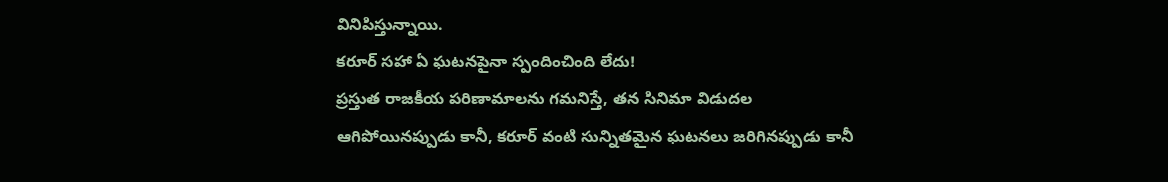వినిపిస్తున్నాయి.
కరూర్ సహా ఏ ఘటనపైనా స్పందించింది లేదు!
ప్రస్తుత రాజకీయ పరిణామాలను గమనిస్తే, తన సినిమా విడుదల ఆగిపోయినప్పుడు కానీ, కరూర్ వంటి సున్నితమైన ఘటనలు జరిగినప్పుడు కానీ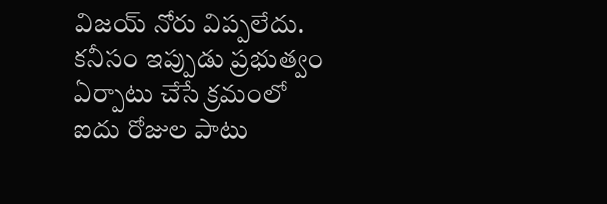విజయ్ నోరు విప్పలేదు. కనీసం ఇప్పుడు ప్రభుత్వం ఏర్పాటు చేసే క్రమంలో ఐదు రోజుల పాటు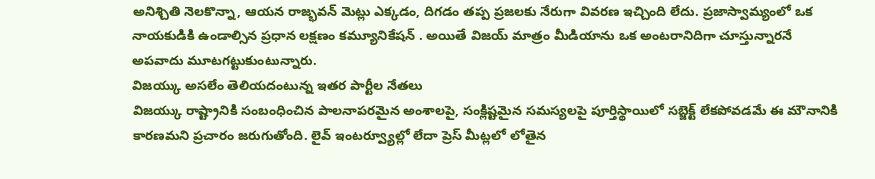అనిశ్చితి నెలకొన్నా, ఆయన రాజ్భవన్ మెట్లు ఎక్కడం, దిగడం తప్ప ప్రజలకు నేరుగా వివరణ ఇచ్చింది లేదు. ప్రజాస్వామ్యంలో ఒక నాయకుడికి ఉండాల్సిన ప్రధాన లక్షణం కమ్యూనికేషన్ . అయితే విజయ్ మాత్రం మీడియాను ఒక అంటరానిదిగా చూస్తున్నారనే అపవాదు మూటగట్టుకుంటున్నారు.
విజయ్కు అసలేం తెలియదంటున్న ఇతర పార్టీల నేతలు
విజయ్కు రాష్ట్రానికి సంబంధించిన పాలనాపరమైన అంశాలపై, సంక్లిష్టమైన సమస్యలపై పూర్తిస్థాయిలో సబ్జెక్ట్ లేకపోవడమే ఈ మౌనానికి కారణమని ప్రచారం జరుగుతోంది. లైవ్ ఇంటర్వ్యూల్లో లేదా ప్రెస్ మీట్లలో లోతైన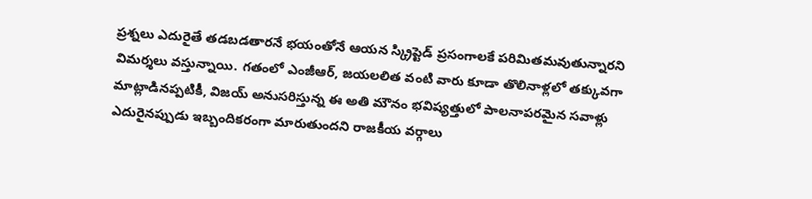ప్రశ్నలు ఎదురైతే తడబడతారనే భయంతోనే ఆయన స్క్రిప్టెడ్ ప్రసంగాలకే పరిమితమవుతున్నారని విమర్శలు వస్తున్నాయి. గతంలో ఎంజీఆర్, జయలలిత వంటి వారు కూడా తొలినాళ్లలో తక్కువగా మాట్లాడినప్పటికీ, విజయ్ అనుసరిస్తున్న ఈ అతి మౌనం భవిష్యత్తులో పాలనాపరమైన సవాళ్లు ఎదురైనప్పుడు ఇబ్బందికరంగా మారుతుందని రాజకీయ వర్గాలు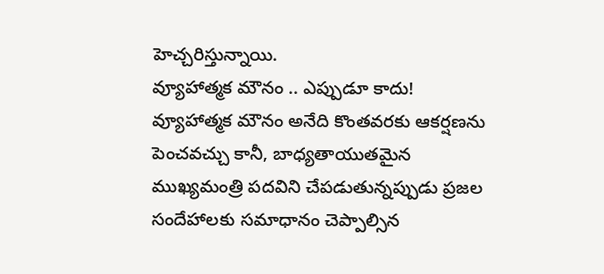హెచ్చరిస్తున్నాయి.
వ్యూహాత్మక మౌనం .. ఎప్పుడూ కాదు!
వ్యూహాత్మక మౌనం అనేది కొంతవరకు ఆకర్షణను పెంచవచ్చు కానీ, బాధ్యతాయుతమైన ముఖ్యమంత్రి పదవిని చేపడుతున్నప్పుడు ప్రజల సందేహాలకు సమాధానం చెప్పాల్సిన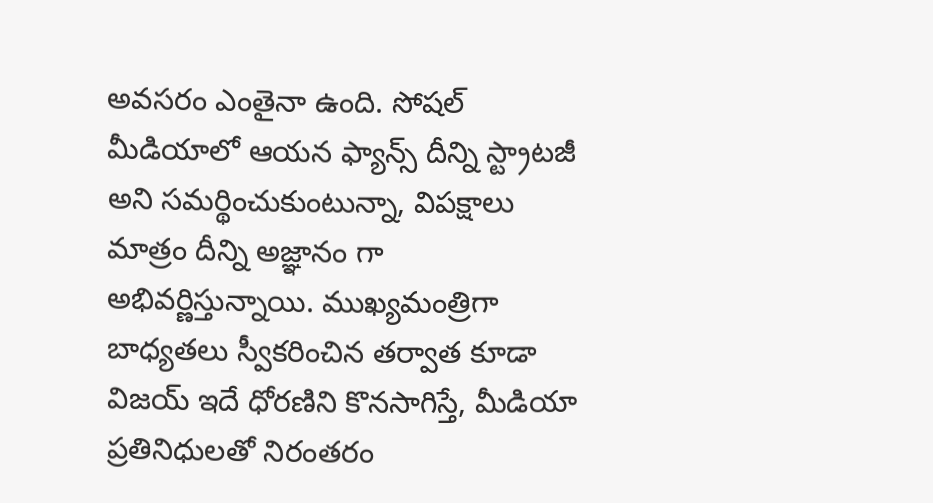అవసరం ఎంతైనా ఉంది. సోషల్ మీడియాలో ఆయన ఫ్యాన్స్ దీన్ని స్ట్రాటజీ అని సమర్థించుకుంటున్నా, విపక్షాలు మాత్రం దీన్ని అజ్ఞానం గా అభివర్ణిస్తున్నాయి. ముఖ్యమంత్రిగా బాధ్యతలు స్వీకరించిన తర్వాత కూడా విజయ్ ఇదే ధోరణిని కొనసాగిస్తే, మీడియా ప్రతినిధులతో నిరంతరం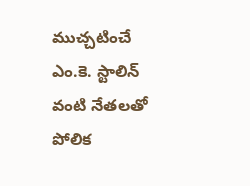ముచ్చటించే ఎం.కె. స్టాలిన్ వంటి నేతలతో పోలిక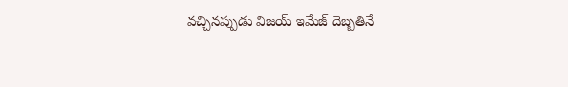వచ్చినప్పుడు విజయ్ ఇమేజ్ దెబ్బతినే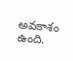అవకాశం ఉంది.